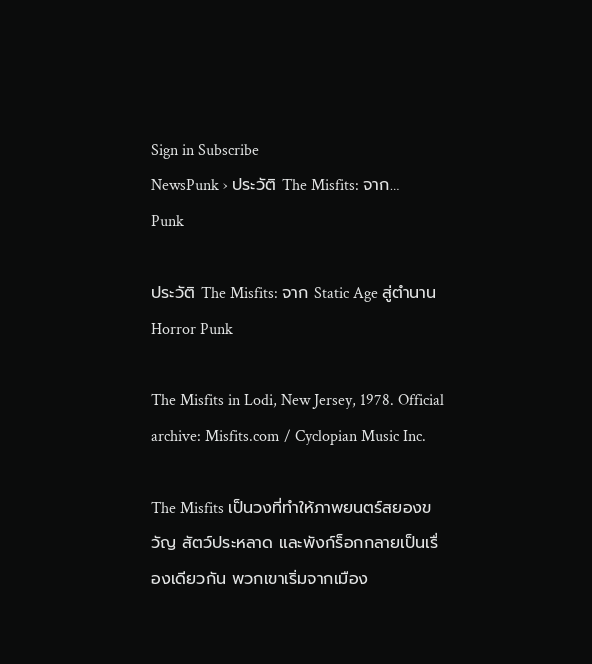Sign in Subscribe
NewsPunk › ประวัติ The Misfits: จาก…
Punk

ประวัติ The Misfits: จาก Static Age สู่ตำนาน Horror Punk

The Misfits in Lodi, New Jersey, 1978. Official archive: Misfits.com / Cyclopian Music Inc.

The Misfits เป็นวงที่ทำให้ภาพยนตร์สยองขวัญ สัตว์ประหลาด และพังก์ร็อกกลายเป็นเรื่องเดียวกัน พวกเขาเริ่มจากเมือง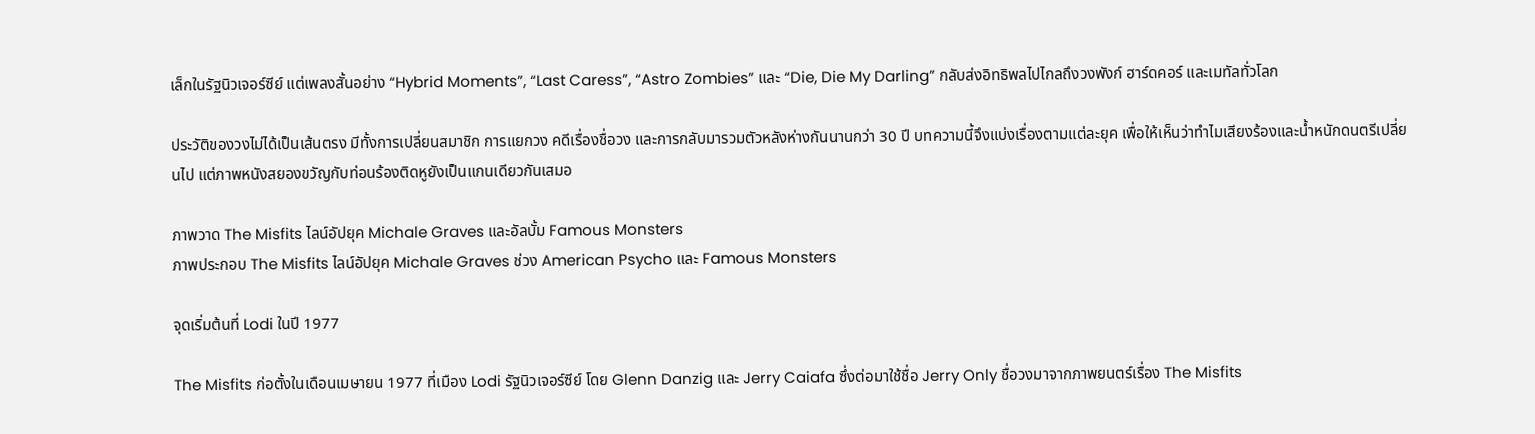เล็กในรัฐนิวเจอร์ซีย์ แต่เพลงสั้นอย่าง “Hybrid Moments”, “Last Caress”, “Astro Zombies” และ “Die, Die My Darling” กลับส่งอิทธิพลไปไกลถึงวงพังก์ ฮาร์ดคอร์ และเมทัลทั่วโลก

ประวัติของวงไม่ได้เป็นเส้นตรง มีทั้งการเปลี่ยนสมาชิก การแยกวง คดีเรื่องชื่อวง และการกลับมารวมตัวหลังห่างกันนานกว่า 30 ปี บทความนี้จึงแบ่งเรื่องตามแต่ละยุค เพื่อให้เห็นว่าทำไมเสียงร้องและน้ำหนักดนตรีเปลี่ยนไป แต่ภาพหนังสยองขวัญกับท่อนร้องติดหูยังเป็นแกนเดียวกันเสมอ

ภาพวาด The Misfits ไลน์อัปยุค Michale Graves และอัลบั้ม Famous Monsters
ภาพประกอบ The Misfits ไลน์อัปยุค Michale Graves ช่วง American Psycho และ Famous Monsters

จุดเริ่มต้นที่ Lodi ในปี 1977

The Misfits ก่อตั้งในเดือนเมษายน 1977 ที่เมือง Lodi รัฐนิวเจอร์ซีย์ โดย Glenn Danzig และ Jerry Caiafa ซึ่งต่อมาใช้ชื่อ Jerry Only ชื่อวงมาจากภาพยนตร์เรื่อง The Misfits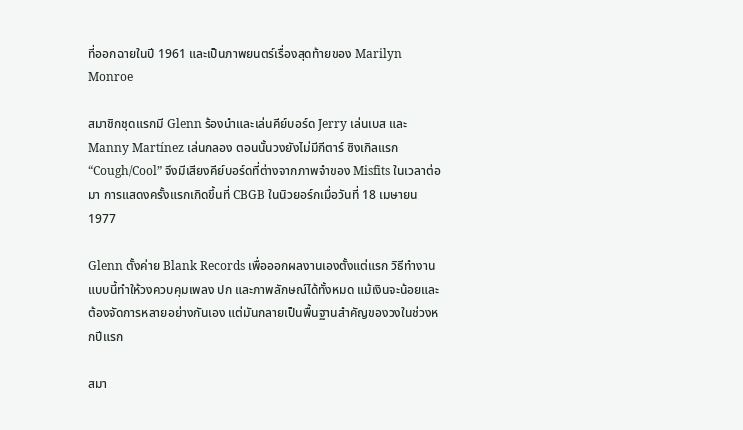ที่ออกฉายในปี 1961 และเป็นภาพยนตร์เรื่องสุดท้ายของ Marilyn Monroe

สมาชิกชุดแรกมี Glenn ร้องนำและเล่นคีย์บอร์ด Jerry เล่นเบส และ Manny Martínez เล่นกลอง ตอนนั้นวงยังไม่มีกีตาร์ ซิงเกิลแรก “Cough/Cool” จึงมีเสียงคีย์บอร์ดที่ต่างจากภาพจำของ Misfits ในเวลาต่อมา การแสดงครั้งแรกเกิดขึ้นที่ CBGB ในนิวยอร์กเมื่อวันที่ 18 เมษายน 1977

Glenn ตั้งค่าย Blank Records เพื่อออกผลงานเองตั้งแต่แรก วิธีทำงานแบบนี้ทำให้วงควบคุมเพลง ปก และภาพลักษณ์ได้ทั้งหมด แม้เงินจะน้อยและต้องจัดการหลายอย่างกันเอง แต่มันกลายเป็นพื้นฐานสำคัญของวงในช่วงหกปีแรก

สมา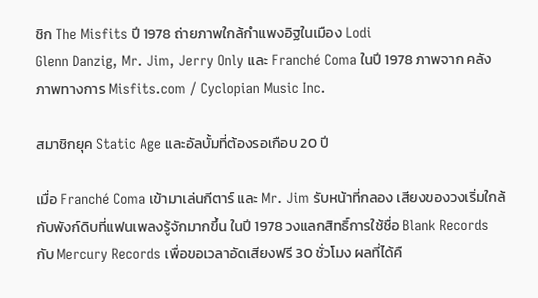ชิก The Misfits ปี 1978 ถ่ายภาพใกล้กำแพงอิฐในเมือง Lodi
Glenn Danzig, Mr. Jim, Jerry Only และ Franché Coma ในปี 1978 ภาพจาก คลังภาพทางการ Misfits.com / Cyclopian Music Inc.

สมาชิกยุค Static Age และอัลบั้มที่ต้องรอเกือบ 20 ปี

เมื่อ Franché Coma เข้ามาเล่นกีตาร์ และ Mr. Jim รับหน้าที่กลอง เสียงของวงเริ่มใกล้กับพังก์ดิบที่แฟนเพลงรู้จักมากขึ้น ในปี 1978 วงแลกสิทธิ์การใช้ชื่อ Blank Records กับ Mercury Records เพื่อขอเวลาอัดเสียงฟรี 30 ชั่วโมง ผลที่ได้คื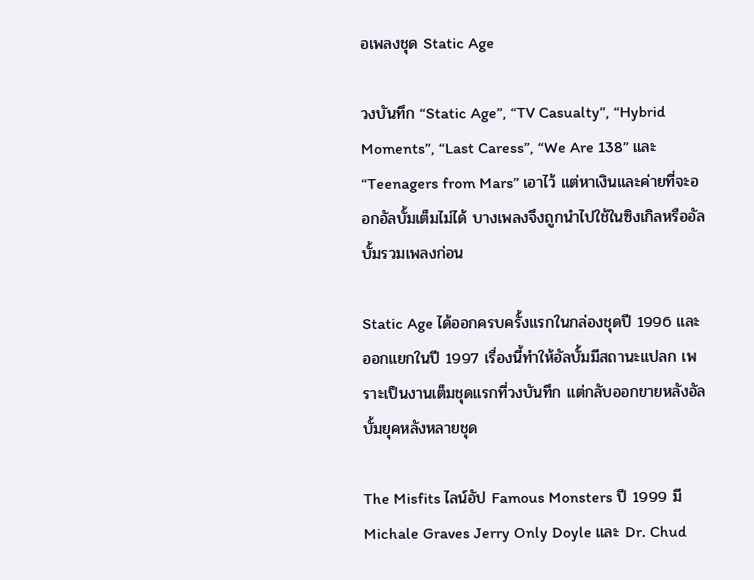อเพลงชุด Static Age

วงบันทึก “Static Age”, “TV Casualty”, “Hybrid Moments”, “Last Caress”, “We Are 138” และ “Teenagers from Mars” เอาไว้ แต่หาเงินและค่ายที่จะออกอัลบั้มเต็มไม่ได้ บางเพลงจึงถูกนำไปใช้ในซิงเกิลหรืออัลบั้มรวมเพลงก่อน

Static Age ได้ออกครบครั้งแรกในกล่องชุดปี 1996 และออกแยกในปี 1997 เรื่องนี้ทำให้อัลบั้มมีสถานะแปลก เพราะเป็นงานเต็มชุดแรกที่วงบันทึก แต่กลับออกขายหลังอัลบั้มยุคหลังหลายชุด

The Misfits ไลน์อัป Famous Monsters ปี 1999 มี Michale Graves Jerry Only Doyle และ Dr. Chud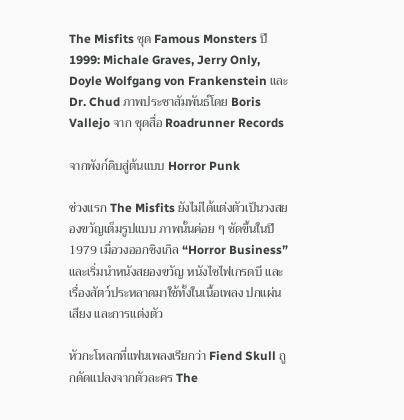The Misfits ชุด Famous Monsters ปี 1999: Michale Graves, Jerry Only, Doyle Wolfgang von Frankenstein และ Dr. Chud ภาพประชาสัมพันธ์โดย Boris Vallejo จาก ชุดสื่อ Roadrunner Records

จากพังก์ดิบสู่ต้นแบบ Horror Punk

ช่วงแรก The Misfits ยังไม่ได้แต่งตัวเป็นวงสยองขวัญเต็มรูปแบบ ภาพนั้นค่อย ๆ ชัดขึ้นในปี 1979 เมื่อวงออกซิงเกิล “Horror Business” และเริ่มนำหนังสยองขวัญ หนังไซไฟเกรดบี และเรื่องสัตว์ประหลาดมาใช้ทั้งในเนื้อเพลง ปกแผ่นเสียง และการแต่งตัว

หัวกะโหลกที่แฟนเพลงเรียกว่า Fiend Skull ถูกดัดแปลงจากตัวละคร The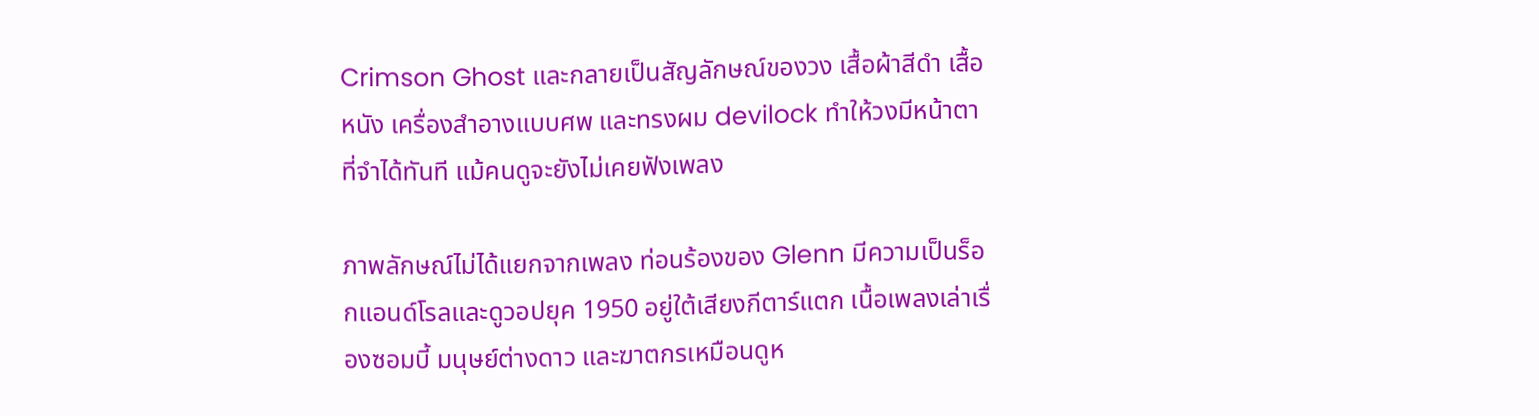Crimson Ghost และกลายเป็นสัญลักษณ์ของวง เสื้อผ้าสีดำ เสื้อหนัง เครื่องสำอางแบบศพ และทรงผม devilock ทำให้วงมีหน้าตาที่จำได้ทันที แม้คนดูจะยังไม่เคยฟังเพลง

ภาพลักษณ์ไม่ได้แยกจากเพลง ท่อนร้องของ Glenn มีความเป็นร็อกแอนด์โรลและดูวอปยุค 1950 อยู่ใต้เสียงกีตาร์แตก เนื้อเพลงเล่าเรื่องซอมบี้ มนุษย์ต่างดาว และฆาตกรเหมือนดูห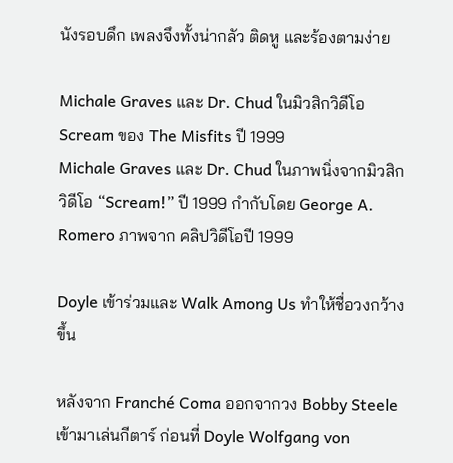นังรอบดึก เพลงจึงทั้งน่ากลัว ติดหู และร้องตามง่าย

Michale Graves และ Dr. Chud ในมิวสิกวิดีโอ Scream ของ The Misfits ปี 1999
Michale Graves และ Dr. Chud ในภาพนิ่งจากมิวสิกวิดีโอ “Scream!” ปี 1999 กำกับโดย George A. Romero ภาพจาก คลิปวิดีโอปี 1999

Doyle เข้าร่วมและ Walk Among Us ทำให้ชื่อวงกว้างขึ้น

หลังจาก Franché Coma ออกจากวง Bobby Steele เข้ามาเล่นกีตาร์ ก่อนที่ Doyle Wolfgang von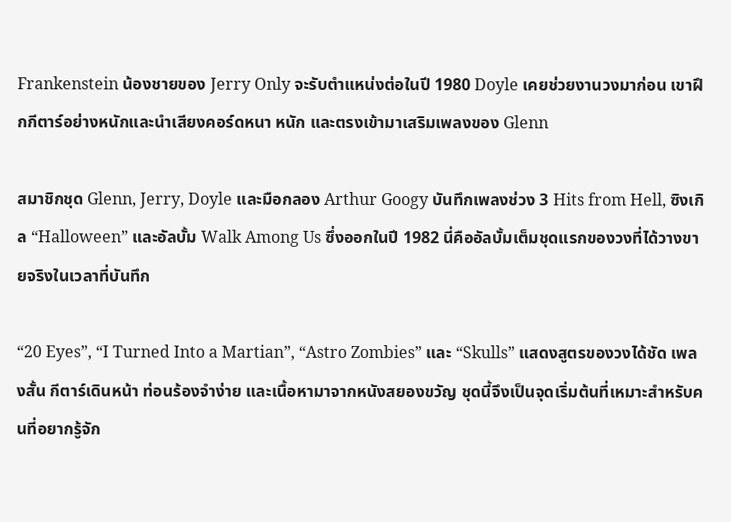Frankenstein น้องชายของ Jerry Only จะรับตำแหน่งต่อในปี 1980 Doyle เคยช่วยงานวงมาก่อน เขาฝึกกีตาร์อย่างหนักและนำเสียงคอร์ดหนา หนัก และตรงเข้ามาเสริมเพลงของ Glenn

สมาชิกชุด Glenn, Jerry, Doyle และมือกลอง Arthur Googy บันทึกเพลงช่วง 3 Hits from Hell, ซิงเกิล “Halloween” และอัลบั้ม Walk Among Us ซึ่งออกในปี 1982 นี่คืออัลบั้มเต็มชุดแรกของวงที่ได้วางขายจริงในเวลาที่บันทึก

“20 Eyes”, “I Turned Into a Martian”, “Astro Zombies” และ “Skulls” แสดงสูตรของวงได้ชัด เพลงสั้น กีตาร์เดินหน้า ท่อนร้องจำง่าย และเนื้อหามาจากหนังสยองขวัญ ชุดนี้จึงเป็นจุดเริ่มต้นที่เหมาะสำหรับคนที่อยากรู้จัก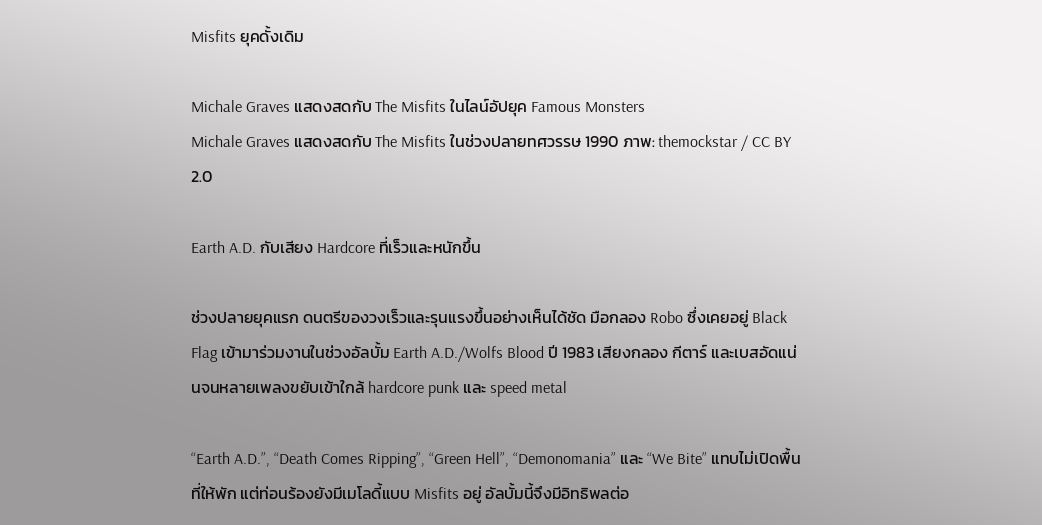Misfits ยุคดั้งเดิม

Michale Graves แสดงสดกับ The Misfits ในไลน์อัปยุค Famous Monsters
Michale Graves แสดงสดกับ The Misfits ในช่วงปลายทศวรรษ 1990 ภาพ: themockstar / CC BY 2.0

Earth A.D. กับเสียง Hardcore ที่เร็วและหนักขึ้น

ช่วงปลายยุคแรก ดนตรีของวงเร็วและรุนแรงขึ้นอย่างเห็นได้ชัด มือกลอง Robo ซึ่งเคยอยู่ Black Flag เข้ามาร่วมงานในช่วงอัลบั้ม Earth A.D./Wolfs Blood ปี 1983 เสียงกลอง กีตาร์ และเบสอัดแน่นจนหลายเพลงขยับเข้าใกล้ hardcore punk และ speed metal

“Earth A.D.”, “Death Comes Ripping”, “Green Hell”, “Demonomania” และ “We Bite” แทบไม่เปิดพื้นที่ให้พัก แต่ท่อนร้องยังมีเมโลดี้แบบ Misfits อยู่ อัลบั้มนี้จึงมีอิทธิพลต่อ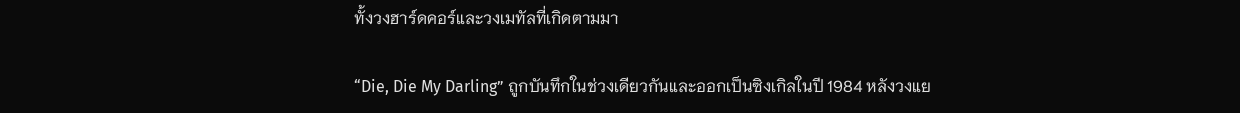ทั้งวงฮาร์ดคอร์และวงเมทัลที่เกิดตามมา

“Die, Die My Darling” ถูกบันทึกในช่วงเดียวกันและออกเป็นซิงเกิลในปี 1984 หลังวงแย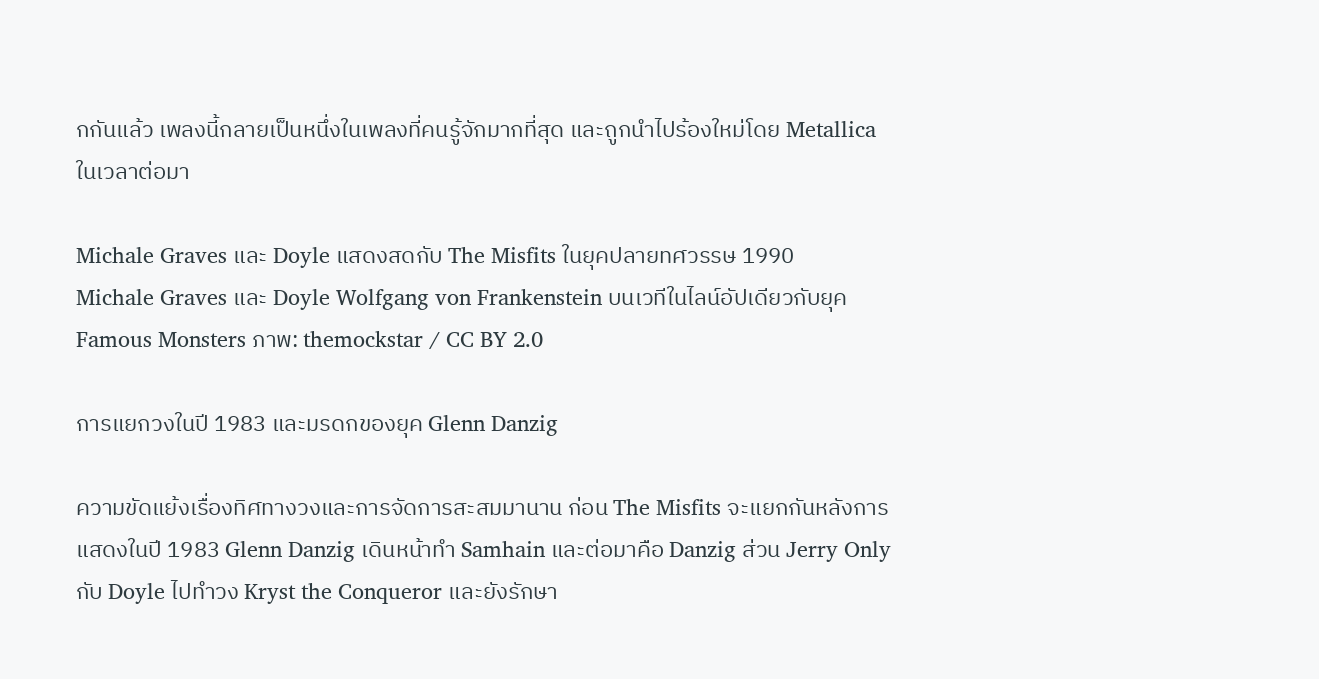กกันแล้ว เพลงนี้กลายเป็นหนึ่งในเพลงที่คนรู้จักมากที่สุด และถูกนำไปร้องใหม่โดย Metallica ในเวลาต่อมา

Michale Graves และ Doyle แสดงสดกับ The Misfits ในยุคปลายทศวรรษ 1990
Michale Graves และ Doyle Wolfgang von Frankenstein บนเวทีในไลน์อัปเดียวกับยุค Famous Monsters ภาพ: themockstar / CC BY 2.0

การแยกวงในปี 1983 และมรดกของยุค Glenn Danzig

ความขัดแย้งเรื่องทิศทางวงและการจัดการสะสมมานาน ก่อน The Misfits จะแยกกันหลังการแสดงในปี 1983 Glenn Danzig เดินหน้าทำ Samhain และต่อมาคือ Danzig ส่วน Jerry Only กับ Doyle ไปทำวง Kryst the Conqueror และยังรักษา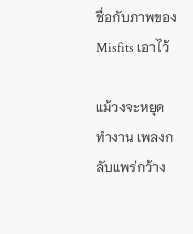ชื่อกับภาพของ Misfits เอาไว้

แม้วงจะหยุดทำงาน เพลงกลับแพร่กว้าง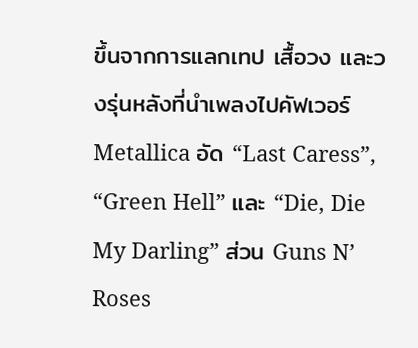ขึ้นจากการแลกเทป เสื้อวง และวงรุ่นหลังที่นำเพลงไปคัฟเวอร์ Metallica อัด “Last Caress”, “Green Hell” และ “Die, Die My Darling” ส่วน Guns N’ Roses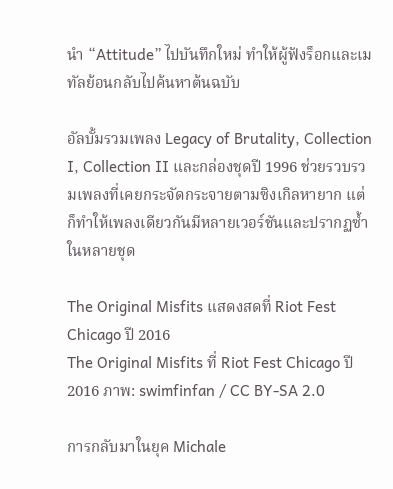นำ “Attitude” ไปบันทึกใหม่ ทำให้ผู้ฟังร็อกและเมทัลย้อนกลับไปค้นหาต้นฉบับ

อัลบั้มรวมเพลง Legacy of Brutality, Collection I, Collection II และกล่องชุดปี 1996 ช่วยรวบรวมเพลงที่เคยกระจัดกระจายตามซิงเกิลหายาก แต่ก็ทำให้เพลงเดียวกันมีหลายเวอร์ชันและปรากฏซ้ำในหลายชุด

The Original Misfits แสดงสดที่ Riot Fest Chicago ปี 2016
The Original Misfits ที่ Riot Fest Chicago ปี 2016 ภาพ: swimfinfan / CC BY-SA 2.0

การกลับมาในยุค Michale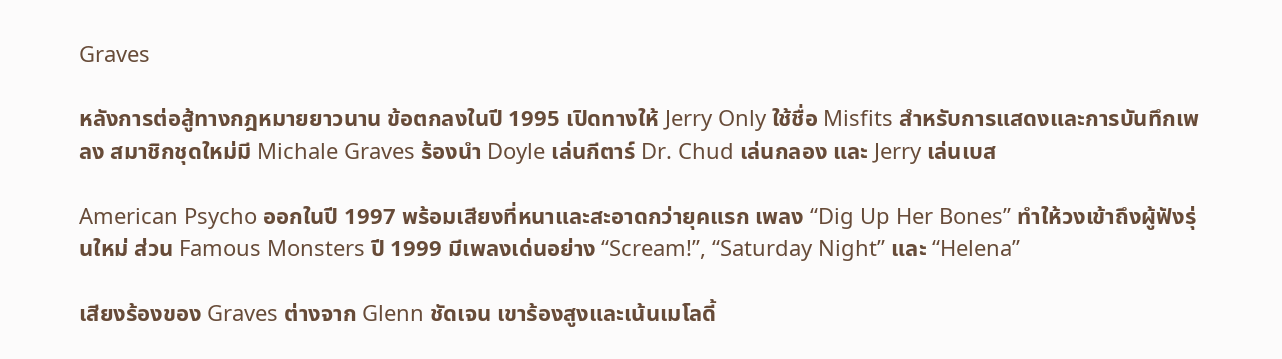Graves

หลังการต่อสู้ทางกฎหมายยาวนาน ข้อตกลงในปี 1995 เปิดทางให้ Jerry Only ใช้ชื่อ Misfits สำหรับการแสดงและการบันทึกเพลง สมาชิกชุดใหม่มี Michale Graves ร้องนำ Doyle เล่นกีตาร์ Dr. Chud เล่นกลอง และ Jerry เล่นเบส

American Psycho ออกในปี 1997 พร้อมเสียงที่หนาและสะอาดกว่ายุคแรก เพลง “Dig Up Her Bones” ทำให้วงเข้าถึงผู้ฟังรุ่นใหม่ ส่วน Famous Monsters ปี 1999 มีเพลงเด่นอย่าง “Scream!”, “Saturday Night” และ “Helena”

เสียงร้องของ Graves ต่างจาก Glenn ชัดเจน เขาร้องสูงและเน้นเมโลดี้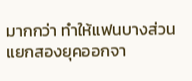มากกว่า ทำให้แฟนบางส่วนแยกสองยุคออกจา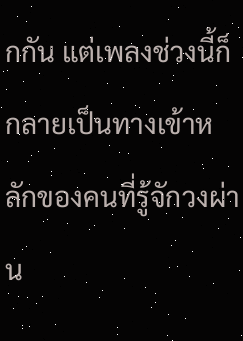กกัน แต่เพลงช่วงนี้ก็กลายเป็นทางเข้าหลักของคนที่รู้จักวงผ่าน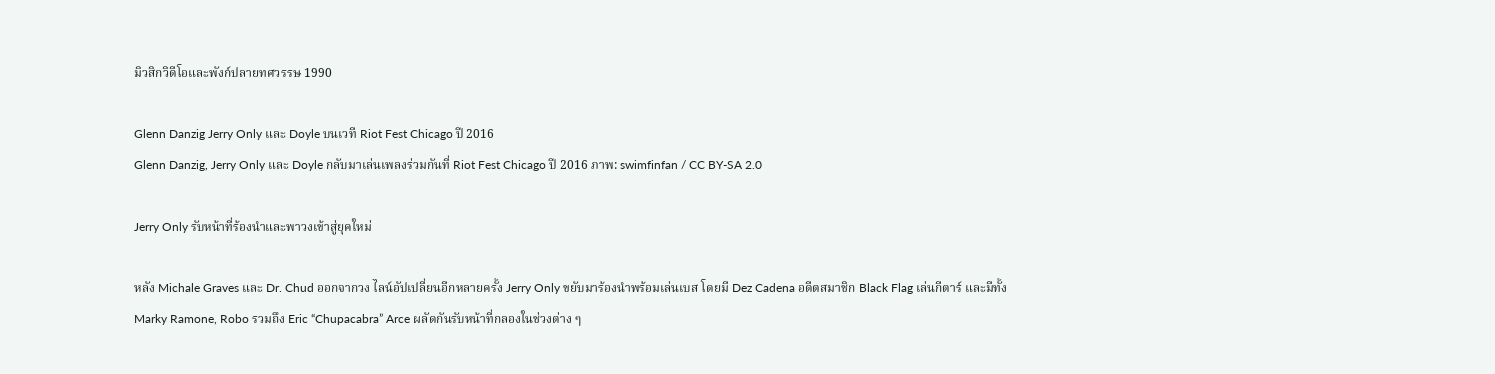มิวสิกวิดีโอและพังก์ปลายทศวรรษ 1990

Glenn Danzig Jerry Only และ Doyle บนเวที Riot Fest Chicago ปี 2016
Glenn Danzig, Jerry Only และ Doyle กลับมาเล่นเพลงร่วมกันที่ Riot Fest Chicago ปี 2016 ภาพ: swimfinfan / CC BY-SA 2.0

Jerry Only รับหน้าที่ร้องนำและพาวงเข้าสู่ยุคใหม่

หลัง Michale Graves และ Dr. Chud ออกจากวง ไลน์อัปเปลี่ยนอีกหลายครั้ง Jerry Only ขยับมาร้องนำพร้อมเล่นเบส โดยมี Dez Cadena อดีตสมาชิก Black Flag เล่นกีตาร์ และมีทั้ง Marky Ramone, Robo รวมถึง Eric “Chupacabra” Arce ผลัดกันรับหน้าที่กลองในช่วงต่าง ๆ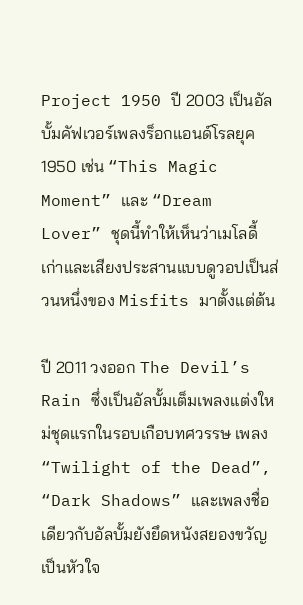Project 1950 ปี 2003 เป็นอัลบั้มคัฟเวอร์เพลงร็อกแอนด์โรลยุค 1950 เช่น “This Magic Moment” และ “Dream Lover” ชุดนี้ทำให้เห็นว่าเมโลดี้เก่าและเสียงประสานแบบดูวอปเป็นส่วนหนึ่งของ Misfits มาตั้งแต่ต้น

ปี 2011 วงออก The Devil’s Rain ซึ่งเป็นอัลบั้มเต็มเพลงแต่งใหม่ชุดแรกในรอบเกือบทศวรรษ เพลง “Twilight of the Dead”, “Dark Shadows” และเพลงชื่อเดียวกับอัลบั้มยังยึดหนังสยองขวัญเป็นหัวใจ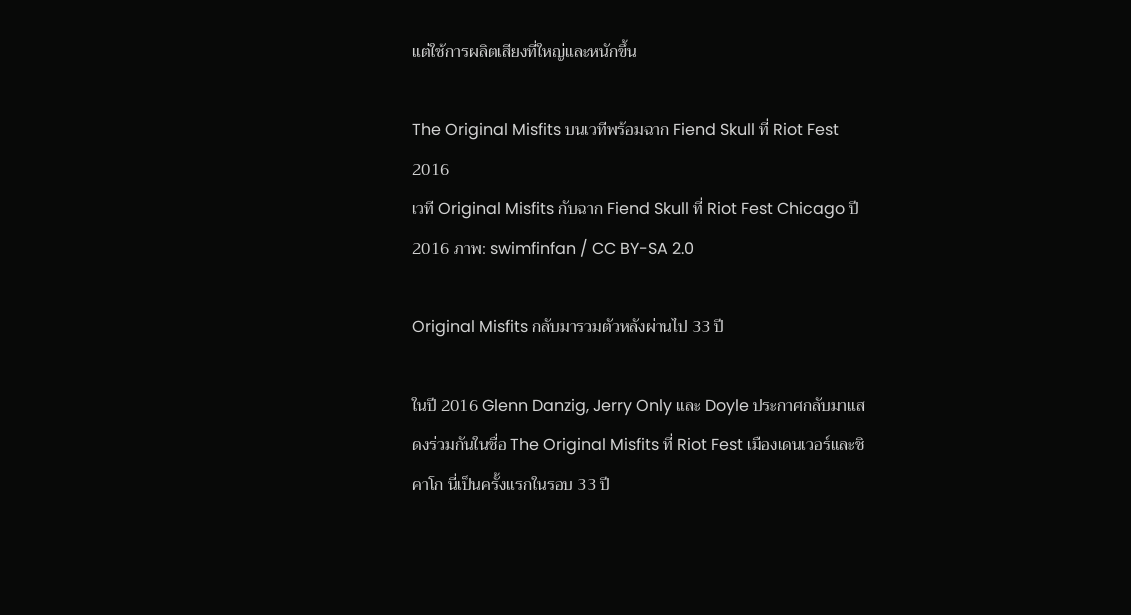แต่ใช้การผลิตเสียงที่ใหญ่และหนักขึ้น

The Original Misfits บนเวทีพร้อมฉาก Fiend Skull ที่ Riot Fest 2016
เวที Original Misfits กับฉาก Fiend Skull ที่ Riot Fest Chicago ปี 2016 ภาพ: swimfinfan / CC BY-SA 2.0

Original Misfits กลับมารวมตัวหลังผ่านไป 33 ปี

ในปี 2016 Glenn Danzig, Jerry Only และ Doyle ประกาศกลับมาแสดงร่วมกันในชื่อ The Original Misfits ที่ Riot Fest เมืองเดนเวอร์และชิคาโก นี่เป็นครั้งแรกในรอบ 33 ปี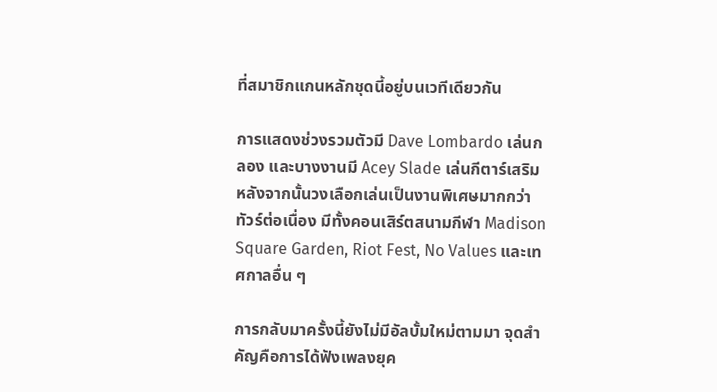ที่สมาชิกแกนหลักชุดนี้อยู่บนเวทีเดียวกัน

การแสดงช่วงรวมตัวมี Dave Lombardo เล่นกลอง และบางงานมี Acey Slade เล่นกีตาร์เสริม หลังจากนั้นวงเลือกเล่นเป็นงานพิเศษมากกว่าทัวร์ต่อเนื่อง มีทั้งคอนเสิร์ตสนามกีฬา Madison Square Garden, Riot Fest, No Values และเทศกาลอื่น ๆ

การกลับมาครั้งนี้ยังไม่มีอัลบั้มใหม่ตามมา จุดสำคัญคือการได้ฟังเพลงยุค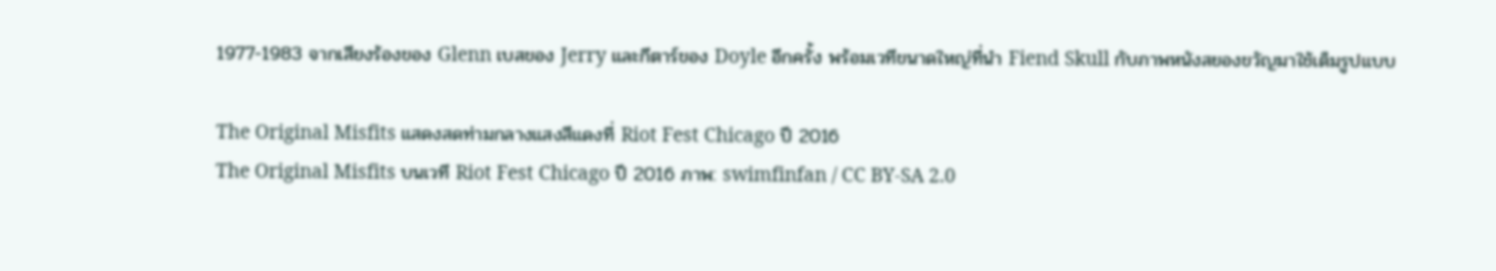1977-1983 จากเสียงร้องของ Glenn เบสของ Jerry และกีตาร์ของ Doyle อีกครั้ง พร้อมเวทีขนาดใหญ่ที่นำ Fiend Skull กับภาพหนังสยองขวัญมาใช้เต็มรูปแบบ

The Original Misfits แสดงสดท่ามกลางแสงสีแดงที่ Riot Fest Chicago ปี 2016
The Original Misfits บนเวที Riot Fest Chicago ปี 2016 ภาพ: swimfinfan / CC BY-SA 2.0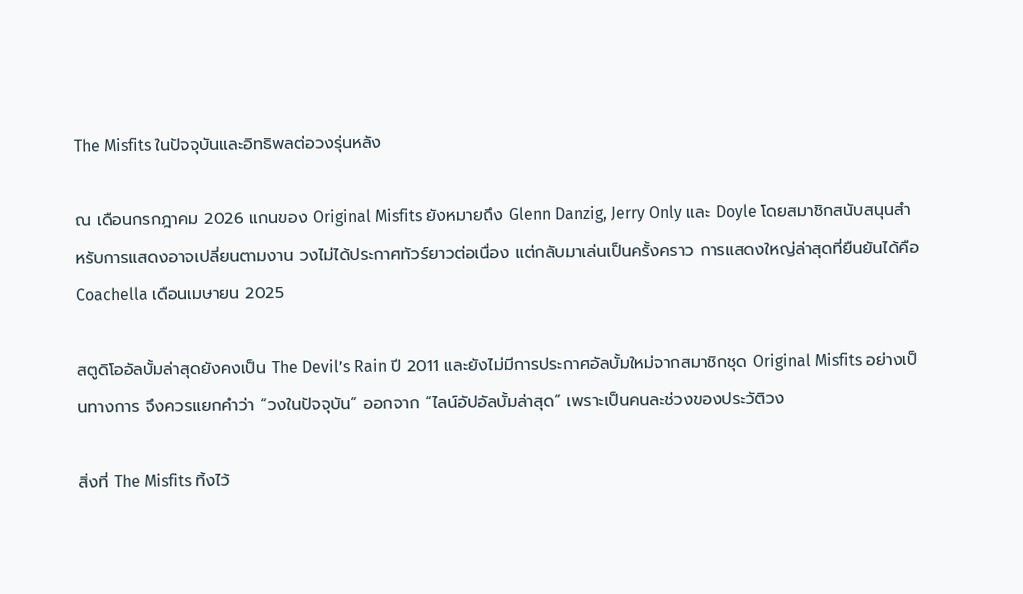The Misfits ในปัจจุบันและอิทธิพลต่อวงรุ่นหลัง

ณ เดือนกรกฎาคม 2026 แกนของ Original Misfits ยังหมายถึง Glenn Danzig, Jerry Only และ Doyle โดยสมาชิกสนับสนุนสำหรับการแสดงอาจเปลี่ยนตามงาน วงไม่ได้ประกาศทัวร์ยาวต่อเนื่อง แต่กลับมาเล่นเป็นครั้งคราว การแสดงใหญ่ล่าสุดที่ยืนยันได้คือ Coachella เดือนเมษายน 2025

สตูดิโออัลบั้มล่าสุดยังคงเป็น The Devil’s Rain ปี 2011 และยังไม่มีการประกาศอัลบั้มใหม่จากสมาชิกชุด Original Misfits อย่างเป็นทางการ จึงควรแยกคำว่า “วงในปัจจุบัน” ออกจาก “ไลน์อัปอัลบั้มล่าสุด” เพราะเป็นคนละช่วงของประวัติวง

สิ่งที่ The Misfits ทิ้งไว้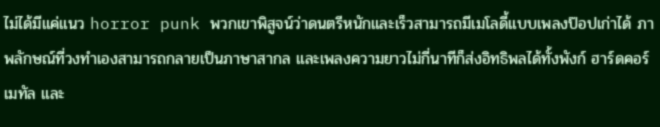ไม่ได้มีแค่แนว horror punk พวกเขาพิสูจน์ว่าดนตรีหนักและเร็วสามารถมีเมโลดี้แบบเพลงป๊อปเก่าได้ ภาพลักษณ์ที่วงทำเองสามารถกลายเป็นภาษาสากล และเพลงความยาวไม่กี่นาทีก็ส่งอิทธิพลได้ทั้งพังก์ ฮาร์ดคอร์ เมทัล และ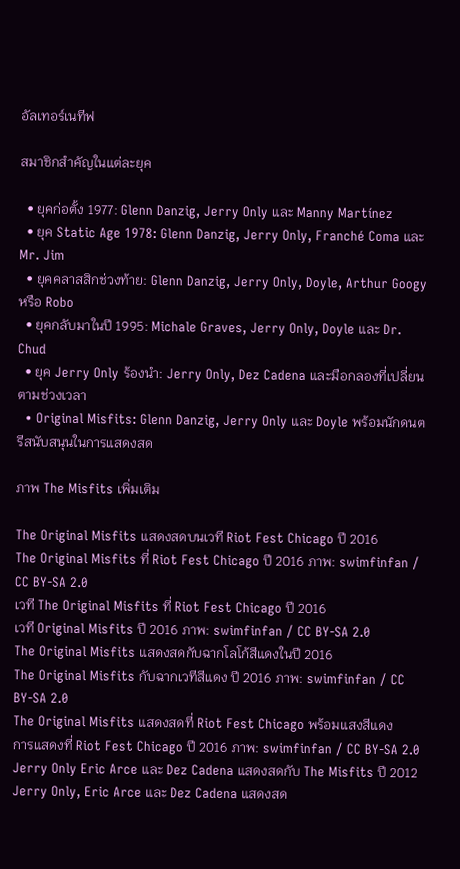อัลเทอร์เนทีฟ

สมาชิกสำคัญในแต่ละยุค

  • ยุคก่อตั้ง 1977: Glenn Danzig, Jerry Only และ Manny Martínez
  • ยุค Static Age 1978: Glenn Danzig, Jerry Only, Franché Coma และ Mr. Jim
  • ยุคคลาสสิกช่วงท้าย: Glenn Danzig, Jerry Only, Doyle, Arthur Googy หรือ Robo
  • ยุคกลับมาในปี 1995: Michale Graves, Jerry Only, Doyle และ Dr. Chud
  • ยุค Jerry Only ร้องนำ: Jerry Only, Dez Cadena และมือกลองที่เปลี่ยนตามช่วงเวลา
  • Original Misfits: Glenn Danzig, Jerry Only และ Doyle พร้อมนักดนตรีสนับสนุนในการแสดงสด

ภาพ The Misfits เพิ่มเติม

The Original Misfits แสดงสดบนเวที Riot Fest Chicago ปี 2016
The Original Misfits ที่ Riot Fest Chicago ปี 2016 ภาพ: swimfinfan / CC BY-SA 2.0
เวที The Original Misfits ที่ Riot Fest Chicago ปี 2016
เวที Original Misfits ปี 2016 ภาพ: swimfinfan / CC BY-SA 2.0
The Original Misfits แสดงสดกับฉากโลโก้สีแดงในปี 2016
The Original Misfits กับฉากเวทีสีแดง ปี 2016 ภาพ: swimfinfan / CC BY-SA 2.0
The Original Misfits แสดงสดที่ Riot Fest Chicago พร้อมแสงสีแดง
การแสดงที่ Riot Fest Chicago ปี 2016 ภาพ: swimfinfan / CC BY-SA 2.0
Jerry Only Eric Arce และ Dez Cadena แสดงสดกับ The Misfits ปี 2012
Jerry Only, Eric Arce และ Dez Cadena แสดงสด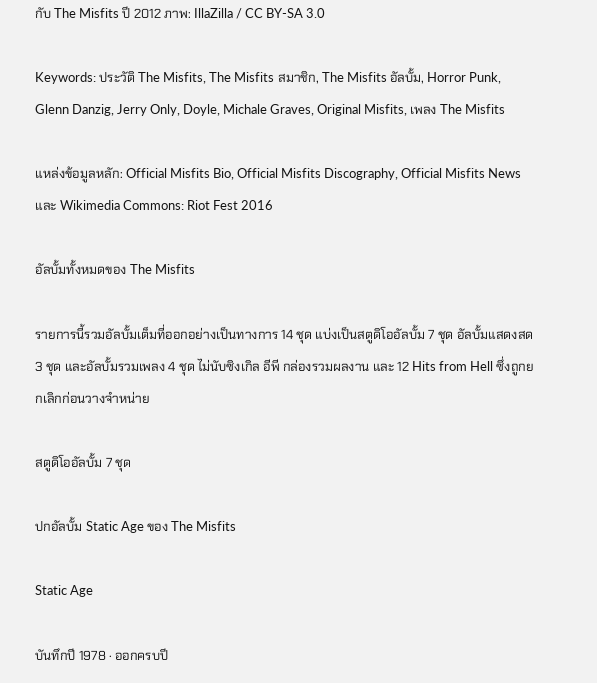กับ The Misfits ปี 2012 ภาพ: IllaZilla / CC BY-SA 3.0

Keywords: ประวัติ The Misfits, The Misfits สมาชิก, The Misfits อัลบั้ม, Horror Punk, Glenn Danzig, Jerry Only, Doyle, Michale Graves, Original Misfits, เพลง The Misfits

แหล่งข้อมูลหลัก: Official Misfits Bio, Official Misfits Discography, Official Misfits News และ Wikimedia Commons: Riot Fest 2016

อัลบั้มทั้งหมดของ The Misfits

รายการนี้รวมอัลบั้มเต็มที่ออกอย่างเป็นทางการ 14 ชุด แบ่งเป็นสตูดิโออัลบั้ม 7 ชุด อัลบั้มแสดงสด 3 ชุด และอัลบั้มรวมเพลง 4 ชุด ไม่นับซิงเกิล อีพี กล่องรวมผลงาน และ 12 Hits from Hell ซึ่งถูกยกเลิกก่อนวางจำหน่าย

สตูดิโออัลบั้ม 7 ชุด

ปกอัลบั้ม Static Age ของ The Misfits

Static Age

บันทึกปี 1978 · ออกครบปี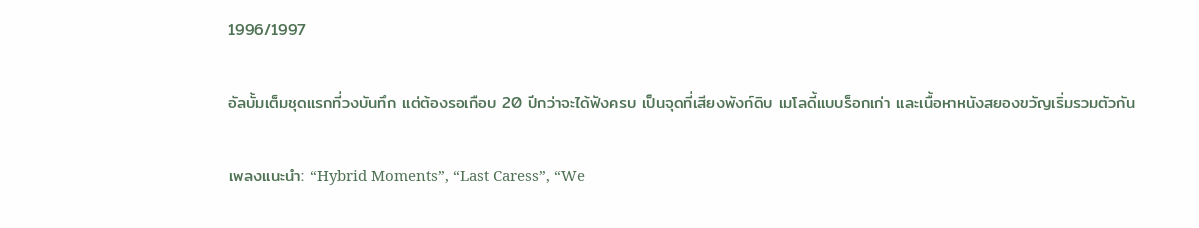1996/1997

อัลบั้มเต็มชุดแรกที่วงบันทึก แต่ต้องรอเกือบ 20 ปีกว่าจะได้ฟังครบ เป็นจุดที่เสียงพังก์ดิบ เมโลดี้แบบร็อกเก่า และเนื้อหาหนังสยองขวัญเริ่มรวมตัวกัน

เพลงแนะนำ: “Hybrid Moments”, “Last Caress”, “We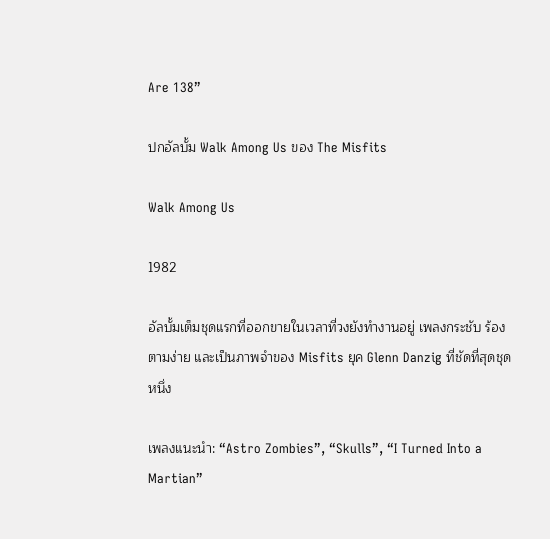Are 138”

ปกอัลบั้ม Walk Among Us ของ The Misfits

Walk Among Us

1982

อัลบั้มเต็มชุดแรกที่ออกขายในเวลาที่วงยังทำงานอยู่ เพลงกระชับ ร้องตามง่าย และเป็นภาพจำของ Misfits ยุค Glenn Danzig ที่ชัดที่สุดชุดหนึ่ง

เพลงแนะนำ: “Astro Zombies”, “Skulls”, “I Turned Into a Martian”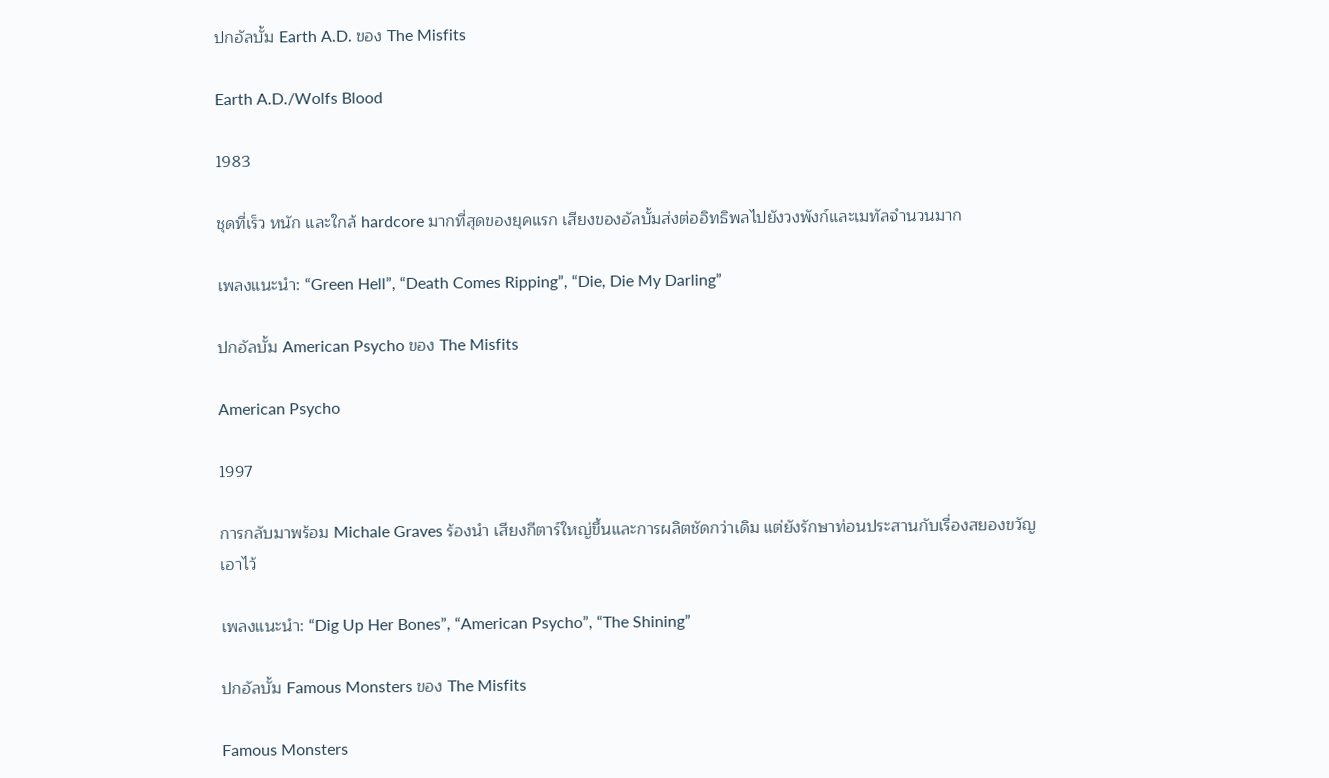ปกอัลบั้ม Earth A.D. ของ The Misfits

Earth A.D./Wolfs Blood

1983

ชุดที่เร็ว หนัก และใกล้ hardcore มากที่สุดของยุคแรก เสียงของอัลบั้มส่งต่ออิทธิพลไปยังวงพังก์และเมทัลจำนวนมาก

เพลงแนะนำ: “Green Hell”, “Death Comes Ripping”, “Die, Die My Darling”

ปกอัลบั้ม American Psycho ของ The Misfits

American Psycho

1997

การกลับมาพร้อม Michale Graves ร้องนำ เสียงกีตาร์ใหญ่ขึ้นและการผลิตชัดกว่าเดิม แต่ยังรักษาท่อนประสานกับเรื่องสยองขวัญเอาไว้

เพลงแนะนำ: “Dig Up Her Bones”, “American Psycho”, “The Shining”

ปกอัลบั้ม Famous Monsters ของ The Misfits

Famous Monsters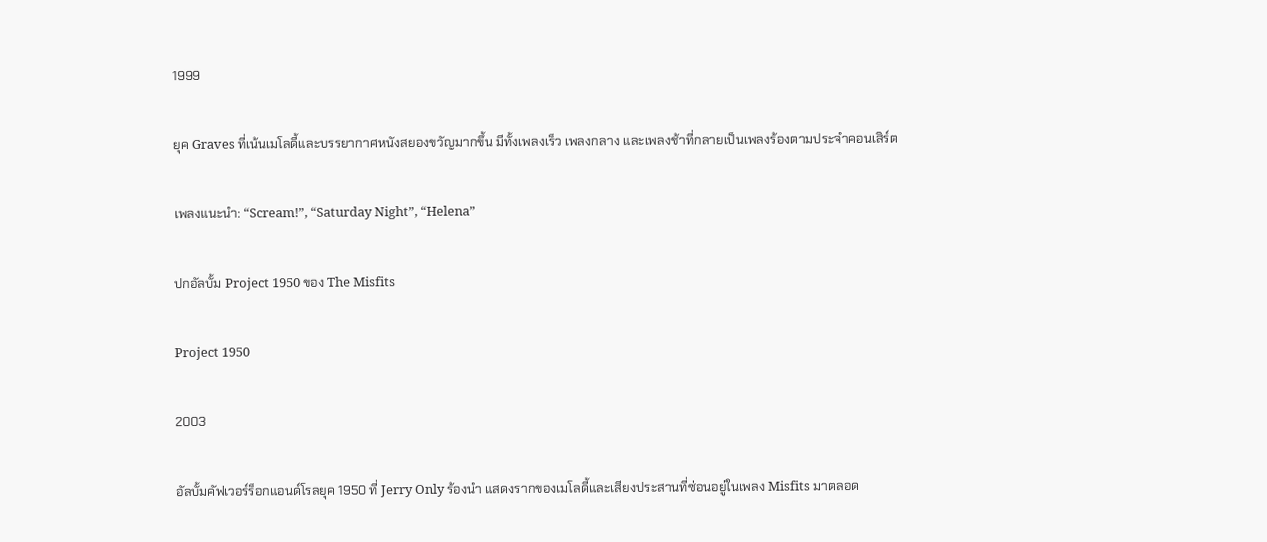1999

ยุค Graves ที่เน้นเมโลดี้และบรรยากาศหนังสยองขวัญมากขึ้น มีทั้งเพลงเร็ว เพลงกลาง และเพลงช้าที่กลายเป็นเพลงร้องตามประจำคอนเสิร์ต

เพลงแนะนำ: “Scream!”, “Saturday Night”, “Helena”

ปกอัลบั้ม Project 1950 ของ The Misfits

Project 1950

2003

อัลบั้มคัฟเวอร์ร็อกแอนด์โรลยุค 1950 ที่ Jerry Only ร้องนำ แสดงรากของเมโลดี้และเสียงประสานที่ซ่อนอยู่ในเพลง Misfits มาตลอด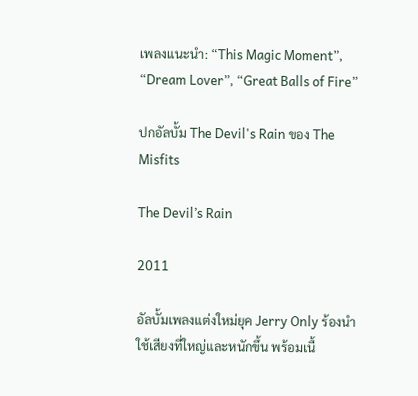เพลงแนะนำ: “This Magic Moment”, “Dream Lover”, “Great Balls of Fire”

ปกอัลบั้ม The Devil's Rain ของ The Misfits

The Devil’s Rain

2011

อัลบั้มเพลงแต่งใหม่ยุค Jerry Only ร้องนำ ใช้เสียงที่ใหญ่และหนักขึ้น พร้อมเนื้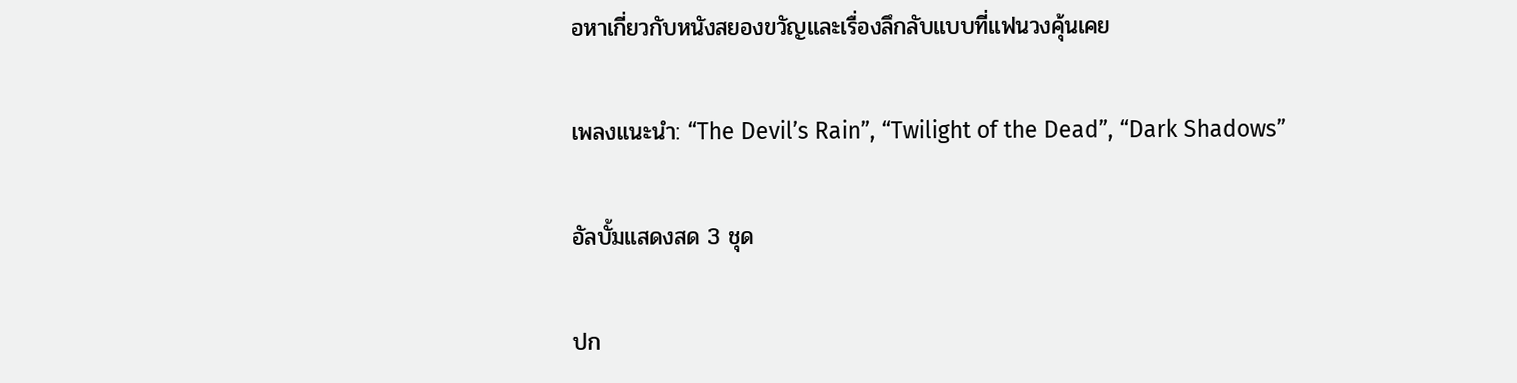อหาเกี่ยวกับหนังสยองขวัญและเรื่องลึกลับแบบที่แฟนวงคุ้นเคย

เพลงแนะนำ: “The Devil’s Rain”, “Twilight of the Dead”, “Dark Shadows”

อัลบั้มแสดงสด 3 ชุด

ปก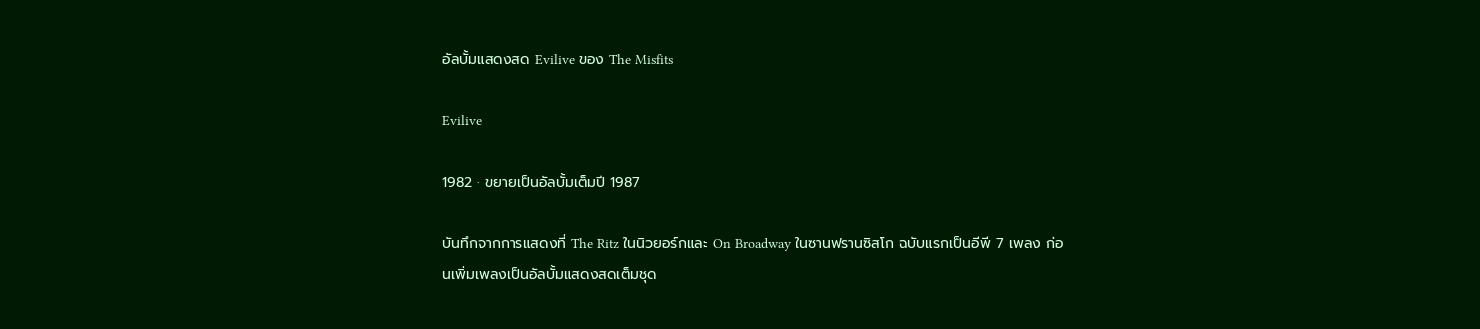อัลบั้มแสดงสด Evilive ของ The Misfits

Evilive

1982 · ขยายเป็นอัลบั้มเต็มปี 1987

บันทึกจากการแสดงที่ The Ritz ในนิวยอร์กและ On Broadway ในซานฟรานซิสโก ฉบับแรกเป็นอีพี 7 เพลง ก่อนเพิ่มเพลงเป็นอัลบั้มแสดงสดเต็มชุด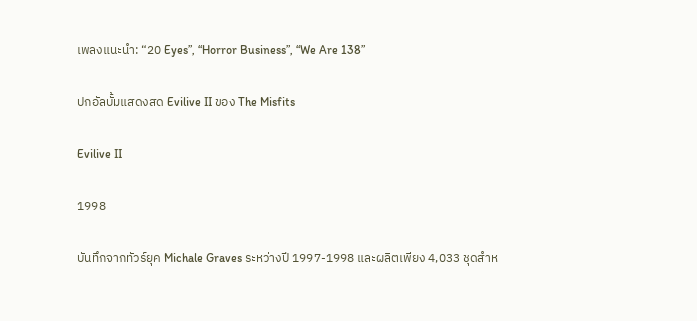เพลงแนะนำ: “20 Eyes”, “Horror Business”, “We Are 138”

ปกอัลบั้มแสดงสด Evilive II ของ The Misfits

Evilive II

1998

บันทึกจากทัวร์ยุค Michale Graves ระหว่างปี 1997-1998 และผลิตเพียง 4,033 ชุดสำห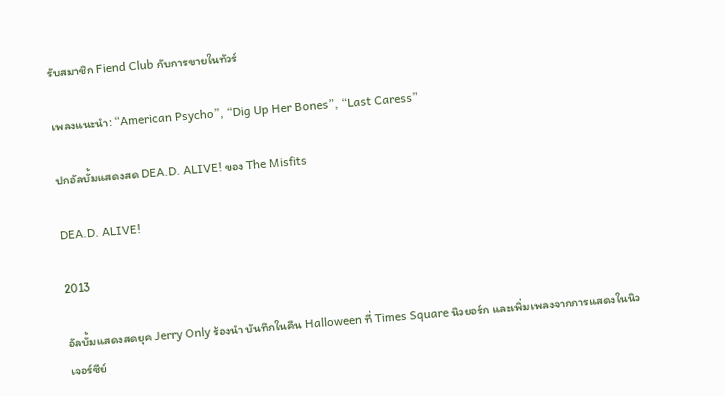รับสมาชิก Fiend Club กับการขายในทัวร์

เพลงแนะนำ: “American Psycho”, “Dig Up Her Bones”, “Last Caress”

ปกอัลบั้มแสดงสด DEA.D. ALIVE! ของ The Misfits

DEA.D. ALIVE!

2013

อัลบั้มแสดงสดยุค Jerry Only ร้องนำ บันทึกในคืน Halloween ที่ Times Square นิวยอร์ก และเพิ่มเพลงจากการแสดงในนิวเจอร์ซีย์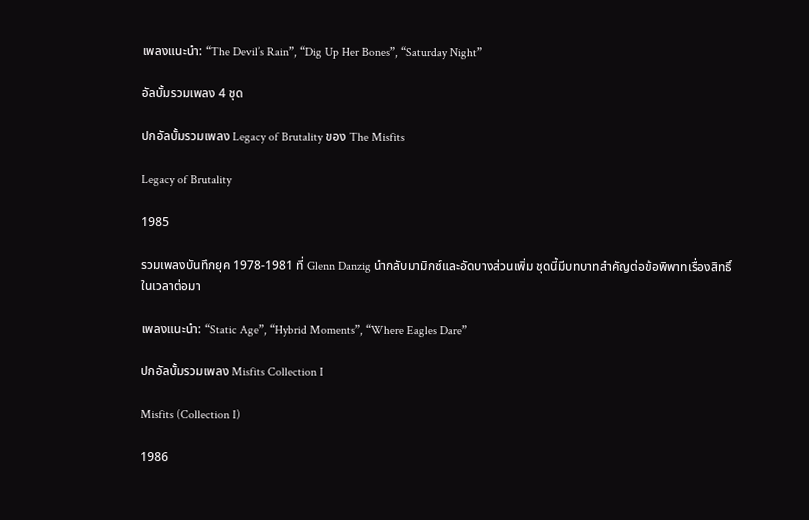เพลงแนะนำ: “The Devil’s Rain”, “Dig Up Her Bones”, “Saturday Night”

อัลบั้มรวมเพลง 4 ชุด

ปกอัลบั้มรวมเพลง Legacy of Brutality ของ The Misfits

Legacy of Brutality

1985

รวมเพลงบันทึกยุค 1978-1981 ที่ Glenn Danzig นำกลับมามิกซ์และอัดบางส่วนเพิ่ม ชุดนี้มีบทบาทสำคัญต่อข้อพิพาทเรื่องสิทธิ์ในเวลาต่อมา

เพลงแนะนำ: “Static Age”, “Hybrid Moments”, “Where Eagles Dare”

ปกอัลบั้มรวมเพลง Misfits Collection I

Misfits (Collection I)

1986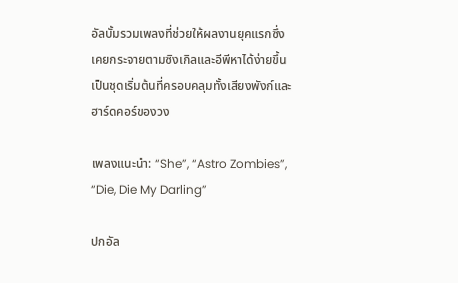อัลบั้มรวมเพลงที่ช่วยให้ผลงานยุคแรกซึ่งเคยกระจายตามซิงเกิลและอีพีหาได้ง่ายขึ้น เป็นชุดเริ่มต้นที่ครอบคลุมทั้งเสียงพังก์และฮาร์ดคอร์ของวง

เพลงแนะนำ: “She”, “Astro Zombies”, “Die, Die My Darling”

ปกอัล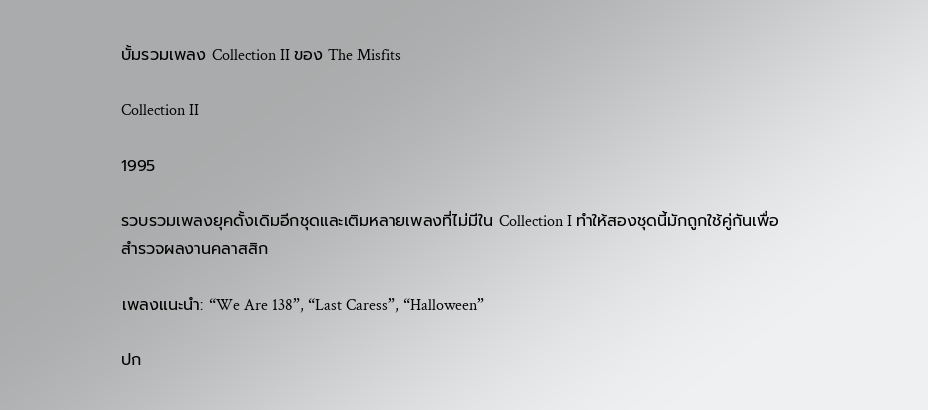บั้มรวมเพลง Collection II ของ The Misfits

Collection II

1995

รวบรวมเพลงยุคดั้งเดิมอีกชุดและเติมหลายเพลงที่ไม่มีใน Collection I ทำให้สองชุดนี้มักถูกใช้คู่กันเพื่อสำรวจผลงานคลาสสิก

เพลงแนะนำ: “We Are 138”, “Last Caress”, “Halloween”

ปก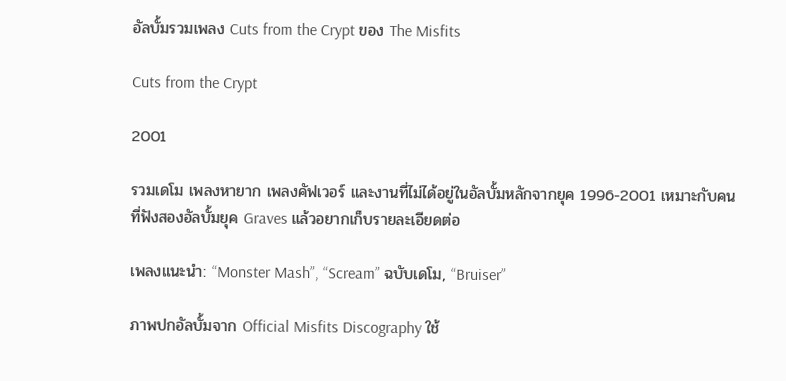อัลบั้มรวมเพลง Cuts from the Crypt ของ The Misfits

Cuts from the Crypt

2001

รวมเดโม เพลงหายาก เพลงคัฟเวอร์ และงานที่ไม่ได้อยู่ในอัลบั้มหลักจากยุค 1996-2001 เหมาะกับคนที่ฟังสองอัลบั้มยุค Graves แล้วอยากเก็บรายละเอียดต่อ

เพลงแนะนำ: “Monster Mash”, “Scream” ฉบับเดโม, “Bruiser”

ภาพปกอัลบั้มจาก Official Misfits Discography ใช้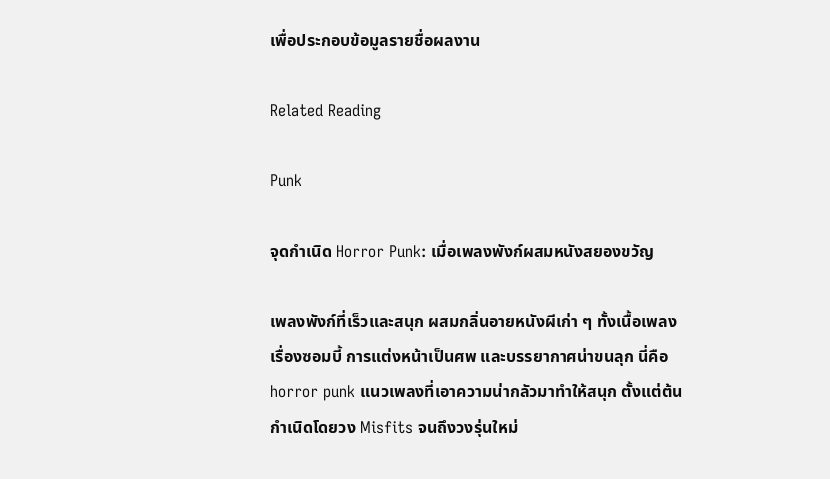เพื่อประกอบข้อมูลรายชื่อผลงาน

Related Reading

Punk

จุดกำเนิด Horror Punk: เมื่อเพลงพังก์ผสมหนังสยองขวัญ

เพลงพังก์ที่เร็วและสนุก ผสมกลิ่นอายหนังผีเก่า ๆ ทั้งเนื้อเพลงเรื่องซอมบี้ การแต่งหน้าเป็นศพ และบรรยากาศน่าขนลุก นี่คือ horror punk แนวเพลงที่เอาความน่ากลัวมาทำให้สนุก ตั้งแต่ต้นกำเนิดโดยวง Misfits จนถึงวงรุ่นใหม่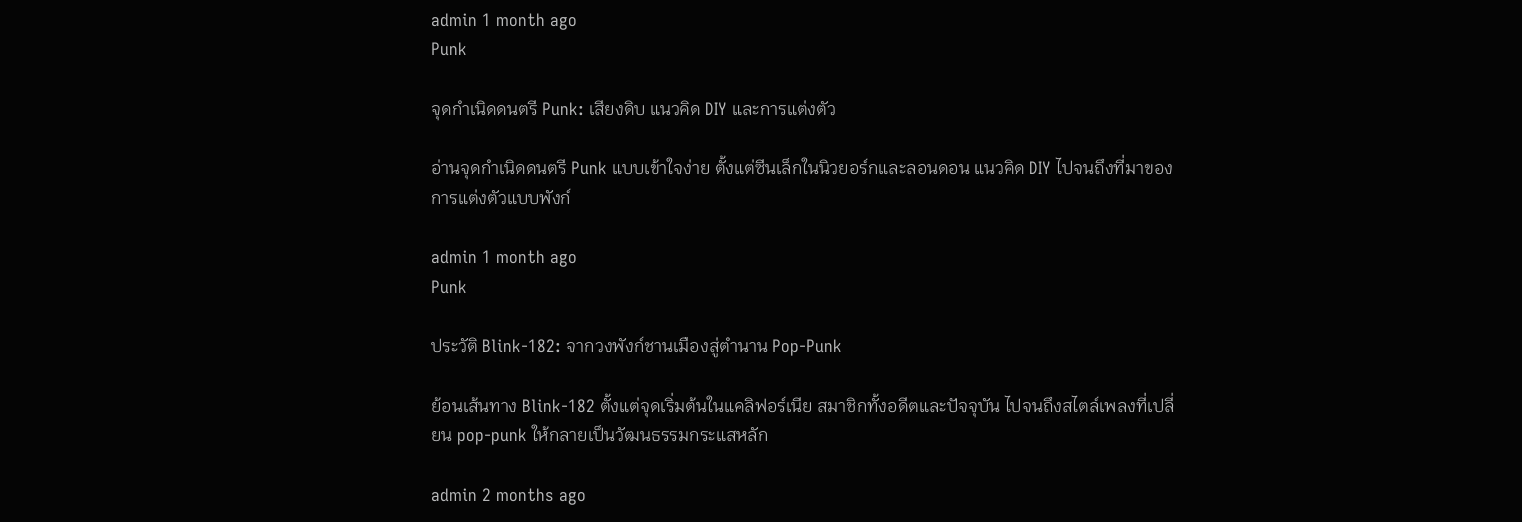admin 1 month ago
Punk

จุดกำเนิดดนตรี Punk: เสียงดิบ แนวคิด DIY และการแต่งตัว

อ่านจุดกำเนิดดนตรี Punk แบบเข้าใจง่าย ตั้งแต่ซีนเล็กในนิวยอร์กและลอนดอน แนวคิด DIY ไปจนถึงที่มาของการแต่งตัวแบบพังก์

admin 1 month ago
Punk

ประวัติ Blink-182: จากวงพังก์ชานเมืองสู่ตำนาน Pop-Punk

ย้อนเส้นทาง Blink-182 ตั้งแต่จุดเริ่มต้นในแคลิฟอร์เนีย สมาชิกทั้งอดีตและปัจจุบัน ไปจนถึงสไตล์เพลงที่เปลี่ยน pop-punk ให้กลายเป็นวัฒนธรรมกระแสหลัก

admin 2 months ago